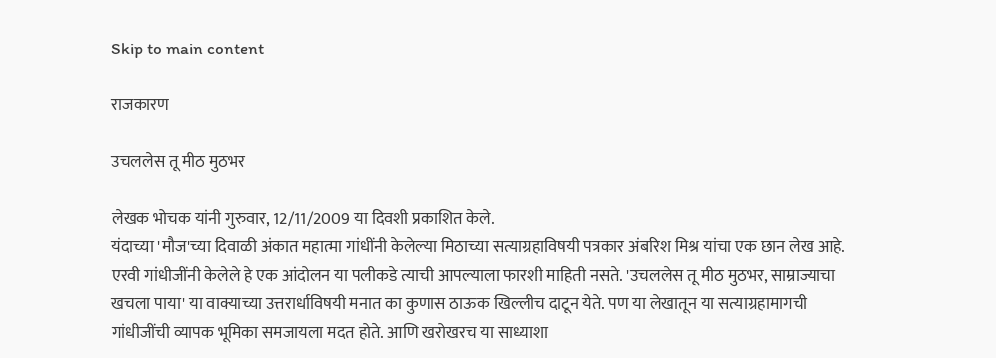Skip to main content

राजकारण

उचललेस तू मीठ मुठभर

लेखक भोचक यांनी गुरुवार, 12/11/2009 या दिवशी प्रकाशित केले.
यंदाच्या 'मौज'च्या दिवाळी अंकात महात्मा गांधींनी केलेल्या मिठाच्या सत्याग्रहाविषयी पत्रकार अंबरिश मिश्र यांचा एक छान लेख आहे. एरवी गांधीजींनी केलेले हे एक आंदोलन या पलीकडे त्याची आपल्याला फारशी माहिती नसते. 'उचललेस तू मीठ मुठभर, साम्राज्याचा खचला पाया' या वाक्याच्या उत्तरार्धाविषयी मनात का कुणास ठाऊक खिल्लीच दाटून येते. पण या लेखातून या सत्याग्रहामागची गांधीजींची व्यापक भूमिका समजायला मदत होते. आणि खरोखरच या साध्याशा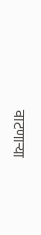वाटणार्‍या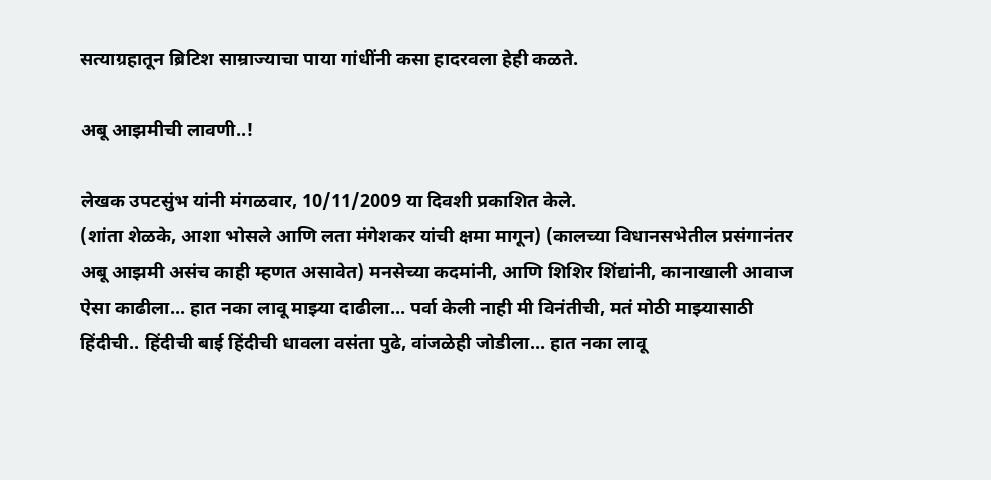सत्याग्रहातून ब्रिटिश साम्राज्याचा पाया गांधींनी कसा हादरवला हेही कळते.

अबू आझमीची लावणी..!

लेखक उपटसुंभ यांनी मंगळवार, 10/11/2009 या दिवशी प्रकाशित केले.
(शांता शेळके, आशा भोसले आणि लता मंगेशकर यांची क्षमा मागून) (कालच्या विधानसभेतील प्रसंगानंतर अबू आझमी असंच काही म्हणत असावेत) मनसेच्या कदमांनी, आणि शिशिर शिंद्यांनी, कानाखाली आवाज ऐसा काढीला... हात नका लावू माझ्या दाढीला... पर्वा केली नाही मी विनंतीची, मतं मोठी माझ्यासाठी हिंदीची.. हिंदीची बाई हिंदीची धावला वसंता पुढे, वांजळेही जोडीला... हात नका लावू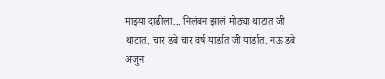माझ्या दाढीला... निलंबन झालं मोठ्या थाटात जी थाटात. चार डबे चार वर्ष यार्डात जी यार्डात. नऊ डबे अजुन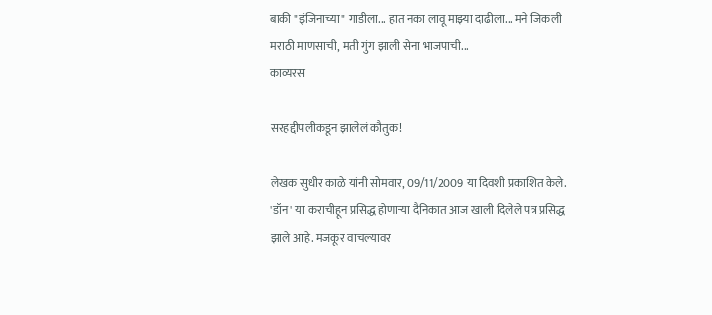बाकी "इंजिनाच्या" गाडीला... हात नका लावू माझ्या दाढीला... मने जिकली मराठी माणसाची, मती गुंग झाली सेना भाजपाची...
काव्यरस

सरहद्दीपलीकडून झालेलं कौतुक!

लेखक सुधीर काळे यांनी सोमवार, 09/11/2009 या दिवशी प्रकाशित केले.
'डॉन' या कराचीहून प्रसिद्ध होणार्‍या दैनिकात आज खाली दिलेले पत्र प्रसिद्ध झाले आहे. मजकूर वाचल्यावर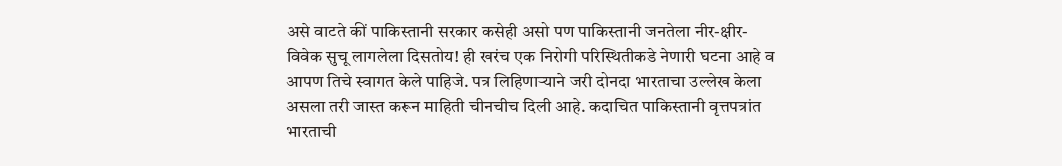असे वाटते कीं पाकिस्तानी सरकार कसेही असो पण पाकिस्तानी जनतेला नीर-क्षीर-विवेक सुचू लागलेला दिसतोय! ही खरंच एक निरोगी परिस्थितीकडे नेणारी घटना आहे व आपण तिचे स्वागत केले पाहिजे. पत्र लिहिणार्‍याने जरी दोनदा भारताचा उल्लेख केला असला तरी जास्त करून माहिती चीनचीच दिली आहे. कदाचित पाकिस्तानी वृत्तपत्रांत भारताची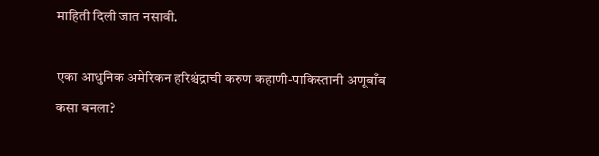माहिती दिली जात नसावी.

एका आधुनिक अमेरिकन हरिश्चंद्राची करुण कहाणी-पाकिस्तानी अणूबाँब कसा बनला?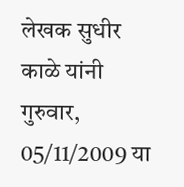लेखक सुधीर काळे यांनी गुरुवार, 05/11/2009 या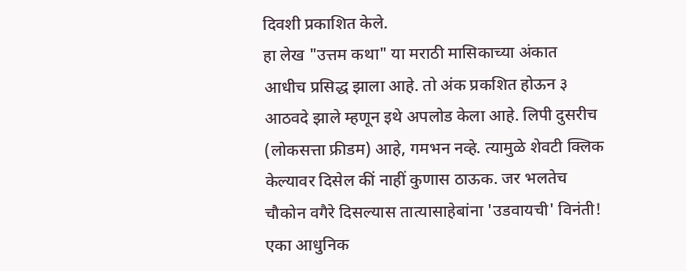दिवशी प्रकाशित केले.
हा लेख "उत्तम कथा" या मराठी मासिकाच्या अंकात आधीच प्रसिद्ध झाला आहे. तो अंक प्रकशित होऊन ३ आठवदे झाले म्हणून इथे अपलोड केला आहे. लिपी दुसरीच (लोकसत्ता फ्रीडम) आहे, गमभन नव्हे. त्यामुळे शेवटी क्लिक केल्यावर दिसेल कीं नाहीं कुणास ठाऊक. जर भलतेच चौकोन वगैरे दिसल्यास तात्यासाहेबांना 'उडवायची' विनंती! एका आधुनिक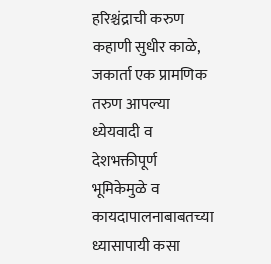हरिश्चंद्राची करुण कहाणी सुधीर काळे, जकार्ता एक प्रामणिक तरुण आपल्या ध्येयवादी व देशभक्तीपूर्ण भूमिकेमुळे व कायदापालनाबाबतच्या ध्यासापायी कसा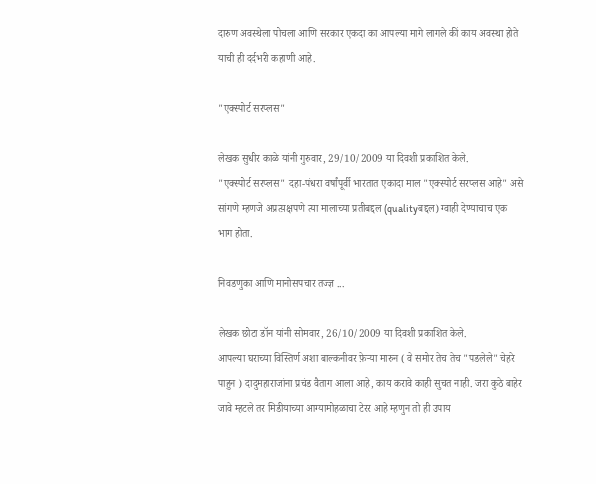दारुण अवस्थेला पोचला आणि सरकार एकदा का आपल्या मागे लागले कीं काय अवस्था होते याची ही दर्दभरी कहाणी आहे.

"एक्स्पोर्ट सरप्लस"

लेखक सुधीर काळे यांनी गुरुवार, 29/10/2009 या दिवशी प्रकाशित केले.
"एक्स्पोर्ट सरप्लस" दहा-पंधरा वर्षांपूर्वी भारतात एकादा माल "एक्स्पोर्ट सरप्लस आहे" असे सांगणे म्हणजे अप्रत्य़क्षपणे त्या मालाच्या प्रतीबद्दल (qualityबद्दल) ग्वाही देण्याचाच एक भाग होता.

निवडणुका आणि मानोसपचार तज्ज्ञ ...

लेखक छोटा डॉन यांनी सोमवार, 26/10/2009 या दिवशी प्रकाशित केले.
आपल्या घराच्या विस्तिर्ण अशा बाल्कनीवर फ़ेर्‍या मारुन ( वे समोर तेच तेच "पडलेले" चेहरे पाहुन ) दादुमहाराजांना प्रचंड वैताग आला आहे, काय करावे काही सुचत नाही. जरा कुठे बाहेर जावे म्हटले तर मिडीयाच्या आग्यामोहळाचा टेरर आहे म्हणुन तो ही उपाय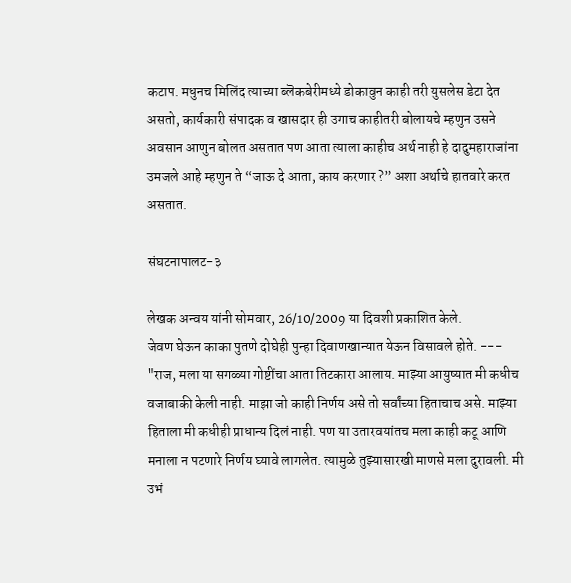कटाप. मधुनच मिलिंद त्याच्या ब्लॆकबेरीमध्ये डोकावुन काही तरी युसलेस डेटा देत असतो, कार्यकारी संपादक व खासदार ही उगाच काहीतरी बोलायचे म्हणुन उसने अवसान आणुन बोलत असतात पण आता त्याला काहीच अर्थ नाही हे दादुमहाराजांना उमजले आहे म्हणुन ते “जाऊ दे आता, काय करणार ?” अशा अर्थाचे हातवारे करत असतात.

संघटनापालट-३

लेखक अन्वय यांनी सोमवार, 26/10/2009 या दिवशी प्रकाशित केले.
जेवण घेऊन काका पुतणे दोघेही पुन्हा दिवाणखान्यात येऊन विसावले होते. --- "राज, मला या सगळ्या गोष्टींचा आता तिटकारा आलाय. माझ्या आयुष्यात मी कधीच वजाबाकी केली नाही. माझा जो काही निर्णय असे तो सर्वांच्या हिताचाच असे. माझ्या हिताला मी कधीही प्राधान्य दिलं नाही. पण या उतारवयांतच मला काही कटू आणि मनाला न पटणारे निर्णय घ्यावे लागलेत. त्यामुळे तुझ्यासारखी माणसे मला दुरावली. मी उभं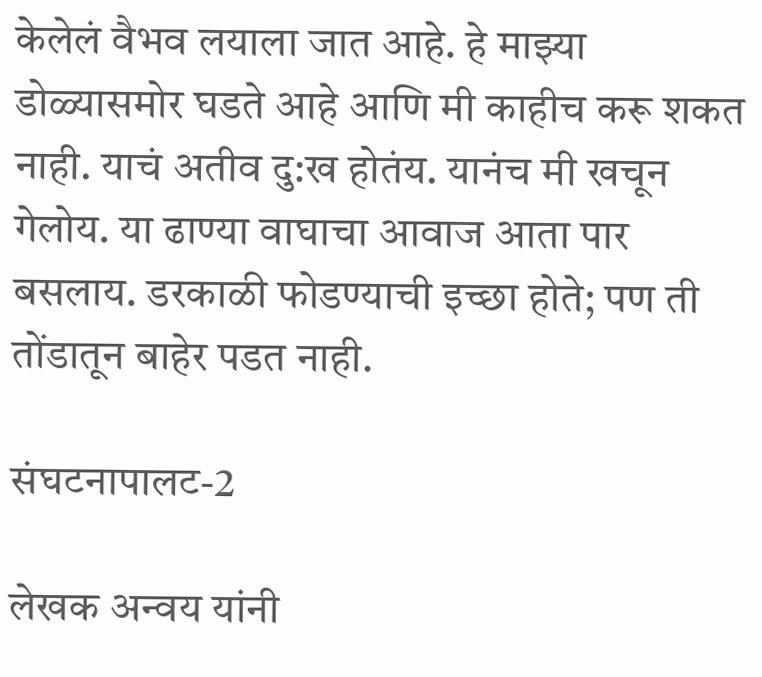केलेलं वैभव लयाला जात आहे. हे माझ्या डोळ्यासमोर घडते आहे आणि मी काहीच करू शकत नाही. याचं अतीव दु:ख होतंय. यानंच मी खचून गेलोय. या ढाण्या वाघाचा आवाज आता पार बसलाय. डरकाळी फोडण्याची इच्छा होते; पण ती तोंडातून बाहेर पडत नाही.

संघटनापालट-2

लेखक अन्वय यांनी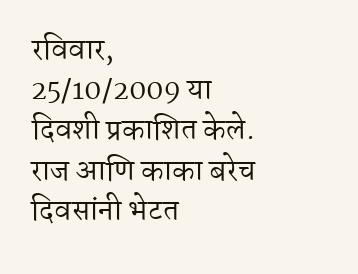रविवार, 25/10/2009 या दिवशी प्रकाशित केले.
राज आणि काका बरेच दिवसांनी भेटत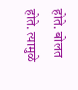होते. बोलत होते. त्यामुळे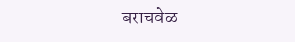बराचवेळ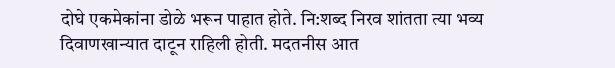दोघे एकमेकांना डोळे भरून पाहात होते. नि:शब्द निरव शांतता त्या भव्य दिवाणखान्यात दाटून राहिली होती. मदतनीस आत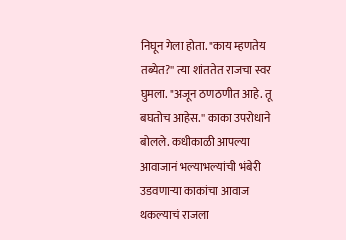निघून गेला होता. "काय म्हणतेय तब्येत?'' त्या शांततेत राजचा स्वर घुमला. "अजून ठणठणीत आहे. तू बघतोच आहेस.'' काका उपरोधाने बोलले. कधीकाळी आपल्या आवाजानं भल्याभल्यांची भंबेरी उडवणाऱ्या काकांचा आवाज थकल्याचं राजला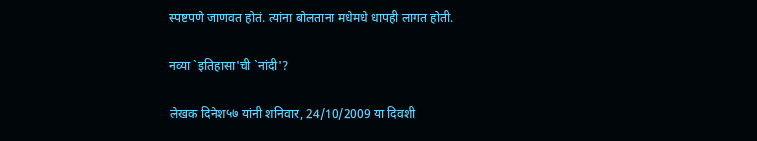स्पष्टपणे जाणवत होतं. त्यांना बोलताना मधेमधे धापही लागत होती.

नव्या `इतिहासा'ची `नांदी'?

लेखक दिनेश५७ यांनी शनिवार, 24/10/2009 या दिवशी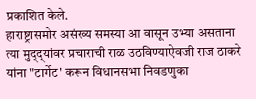प्रकाशित केले.
हाराष्ट्रासमोर असंख्य समस्या आ वासून उभ्या असताना त्या मुद्‌द्‌यांवर प्रचाराची राळ उठविण्याऐवजी राज ठाकरे यांना "टार्गेट' करून विधानसभा निवडणुका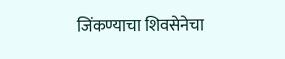जिंकण्याचा शिवसेनेचा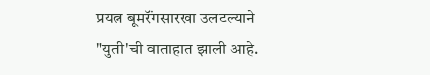प्रयत्न बूमरॅंगसारखा उलटल्याने "युती'ची वाताहात झाली आहे.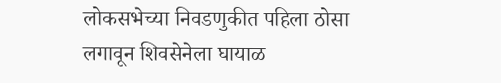लोकसभेच्या निवडणुकीत पहिला ठोसा लगावून शिवसेनेला घायाळ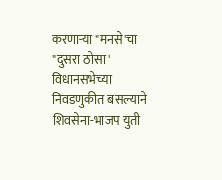करणाऱ्या "मनसे'चा "दुसरा ठोसा' विधानसभेच्या निवडणुकीत बसल्याने शिवसेना-भाजप युती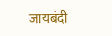जायबंदी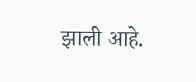झाली आहे.